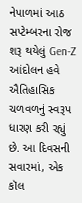નેપાળમાં આઠ સપ્ટેમ્બરના રોજ શરૂ થયેલું Gen-Z આંદોલન હવે ઐતિહાસિક ચળવળનું સ્વરૂપ ધારણ કરી રહ્યું છે. આ દિવસની સવારમાં, એક કૉલ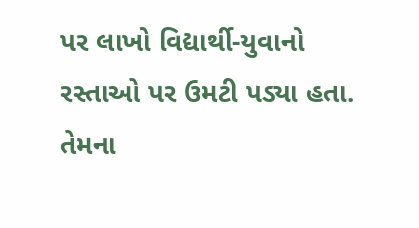પર લાખો વિદ્યાર્થી-યુવાનો રસ્તાઓ પર ઉમટી પડ્યા હતા. તેમના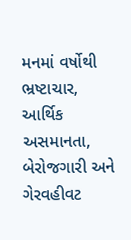મનમાં વર્ષોથી ભ્રષ્ટાચાર, આર્થિક અસમાનતા, બેરોજગારી અને ગેરવહીવટ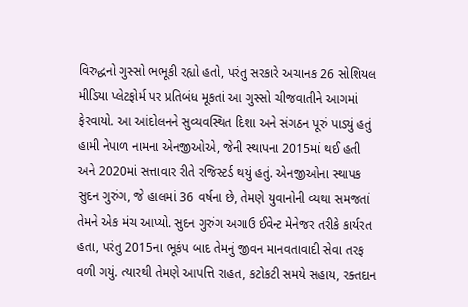વિરુદ્ધનો ગુસ્સો ભભૂકી રહ્યો હતો, પરંતુ સરકારે અચાનક 26 સોશિયલ મીડિયા પ્લેટફોર્મ પર પ્રતિબંધ મૂકતાં આ ગુસ્સો ચીજવાતીને આગમાં ફેરવાયો. આ આંદોલનને સુવ્યવસ્થિત દિશા અને સંગઠન પૂરું પાડ્યું હતું હામી નેપાળ નામના એનજીઓએ, જેની સ્થાપના 2015માં થઈ હતી અને 2020માં સત્તાવાર રીતે રજિસ્ટર્ડ થયું હતું. એનજીઓના સ્થાપક સુદન ગુરુંગ, જે હાલમાં 36 વર્ષના છે, તેમણે યુવાનોની વ્યથા સમજતાં તેમને એક મંચ આપ્યો. સુદન ગુરુંગ અગાઉ ઈવેન્ટ મેનેજર તરીકે કાર્યરત હતા, પરંતુ 2015ના ભૂકંપ બાદ તેમનું જીવન માનવતાવાદી સેવા તરફ વળી ગયું. ત્યારથી તેમણે આપત્તિ રાહત, કટોકટી સમયે સહાય, રક્તદાન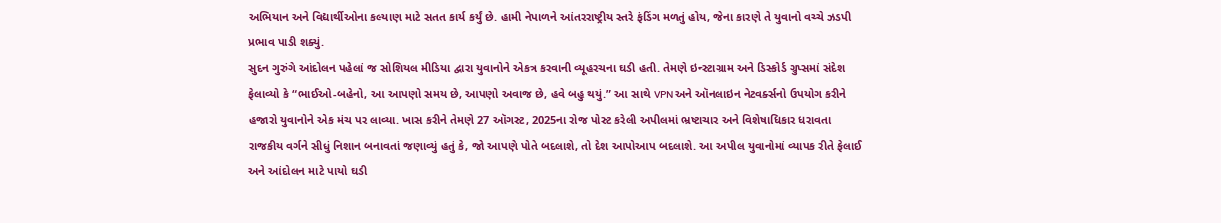અભિયાન અને વિદ્યાર્થીઓના કલ્યાણ માટે સતત કાર્ય કર્યું છે. હામી નેપાળને આંતરરાષ્ટ્રીય સ્તરે ફંડિંગ મળતું હોય, જેના કારણે તે યુવાનો વચ્ચે ઝડપી પ્રભાવ પાડી શક્યું.
સુદન ગુરુંગે આંદોલન પહેલાં જ સોશિયલ મીડિયા દ્વારા યુવાનોને એકત્ર કરવાની વ્યૂહરચના ઘડી હતી. તેમણે ઇન્સ્ટાગ્રામ અને ડિસ્કોર્ડ ગ્રુપ્સમાં સંદેશ ફેલાવ્યો કે “ભાઈઓ-બહેનો, આ આપણો સમય છે, આપણો અવાજ છે, હવે બહુ થયું.” આ સાથે VPN અને ઑનલાઇન નેટવર્ક્સનો ઉપયોગ કરીને હજારો યુવાનોને એક મંચ પર લાવ્યા. ખાસ કરીને તેમણે 27 ઑગસ્ટ, 2025ના રોજ પોસ્ટ કરેલી અપીલમાં ભ્રષ્ટાચાર અને વિશેષાધિકાર ધરાવતા રાજકીય વર્ગને સીધું નિશાન બનાવતાં જણાવ્યું હતું કે, જો આપણે પોતે બદલાશે, તો દેશ આપોઆપ બદલાશે. આ અપીલ યુવાનોમાં વ્યાપક રીતે ફેલાઈ અને આંદોલન માટે પાયો ઘડી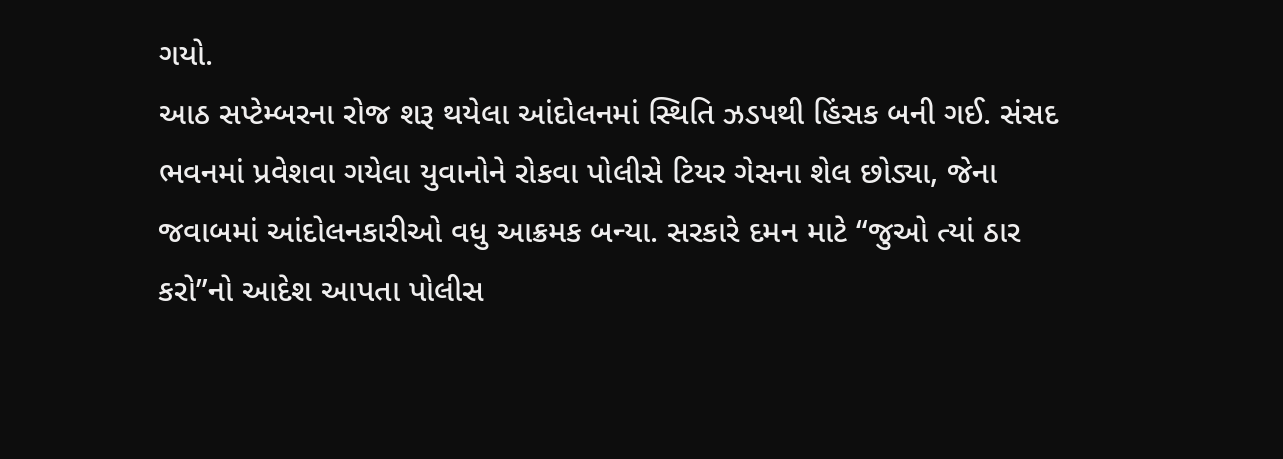ગયો.
આઠ સપ્ટેમ્બરના રોજ શરૂ થયેલા આંદોલનમાં સ્થિતિ ઝડપથી હિંસક બની ગઈ. સંસદ ભવનમાં પ્રવેશવા ગયેલા યુવાનોને રોકવા પોલીસે ટિયર ગેસના શેલ છોડ્યા, જેના જવાબમાં આંદોલનકારીઓ વધુ આક્રમક બન્યા. સરકારે દમન માટે “જુઓ ત્યાં ઠાર કરો”નો આદેશ આપતા પોલીસ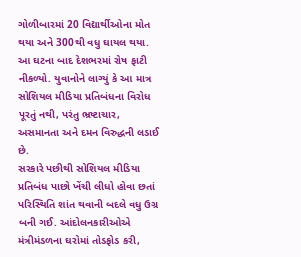ગોળીબારમાં 20 વિદ્યાર્થીઓના મોત થયા અને 300થી વધુ ઘાયલ થયા. આ ઘટના બાદ દેશભરમાં રોષ ફાટી નીકળ્યો. યુવાનોને લાગ્યું કે આ માત્ર સોશિયલ મીડિયા પ્રતિબંધના વિરોધ પૂરતું નથી, પરંતુ ભ્રષ્ટાચાર, અસમાનતા અને દમન વિરુદ્ધની લડાઈ છે.
સરકારે પછીથી સોશિયલ મીડિયા પ્રતિબંધ પાછો ખેંચી લીધો હોવા છતાં પરિસ્થિતિ શાંત થવાની બદલે વધુ ઉગ્ર બની ગઈ. આંદોલનકારીઓએ મંત્રીમંડળના ઘરોમાં તોડફોડ કરી,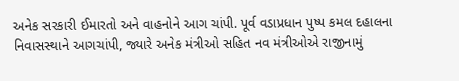અનેક સરકારી ઈમારતો અને વાહનોને આગ ચાંપી. પૂર્વ વડાપ્રધાન પુષ્પ કમલ દહાલના નિવાસસ્થાને આગચાંપી, જ્યારે અનેક મંત્રીઓ સહિત નવ મંત્રીઓએ રાજીનામું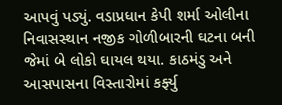આપવું પડ્યું. વડાપ્રધાન કેપી શર્મા ઓલીના નિવાસસ્થાન નજીક ગોળીબારની ઘટના બની જેમાં બે લોકો ઘાયલ થયા. કાઠમંડુ અને આસપાસના વિસ્તારોમાં કર્ફ્યુ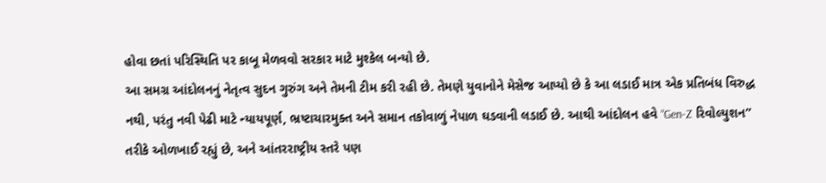હોવા છતાં પરિસ્થિતિ પર કાબૂ મેળવવો સરકાર માટે મુશ્કેલ બન્યો છે.
આ સમગ્ર આંદોલનનું નેતૃત્વ સુદન ગુરુંગ અને તેમની ટીમ કરી રહી છે. તેમણે યુવાનોને મેસેજ આપ્યો છે કે આ લડાઈ માત્ર એક પ્રતિબંધ વિરુદ્ધ નથી, પરંતુ નવી પેઢી માટે ન્યાયપૂર્ણ, ભ્રષ્ટાચારમુક્ત અને સમાન તકોવાળું નેપાળ ઘડવાની લડાઈ છે. આથી આંદોલન હવે “Gen-Z રિવોલ્યુશન” તરીકે ઓળખાઈ રહ્યું છે, અને આંતરરાષ્ટ્રીય સ્તરે પણ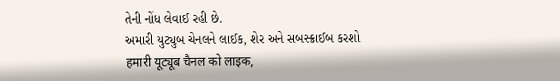તેની નોંધ લેવાઈ રહી છે.
અમારી યુટ્યુબ ચેનલને લાઈક, શેર અને સબસ્ક્રાઈબ કરશો
हमारी यूट्यूब चैनल को लाइक,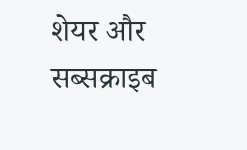शेयर और सब्सक्राइब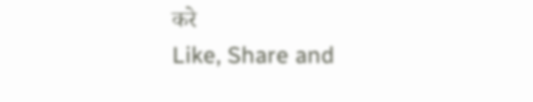करे
Like, Share and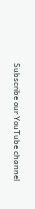Subscribe our YouTube channel